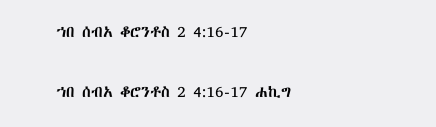ኀበ ሰብአ ቆሮንቶስ 2 4:16-17

ኀበ ሰብአ ቆሮንቶስ 2 4:16-17 ሐኪግ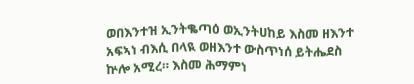ወበእንተዝ ኢንትቈጣዕ ወኢንትሀከይ እስመ ዘእንተ አፍኣነ ብእሲ በላዪ ወዘእንተ ውስጥነሰ ይትሔደስ ኵሎ አሚረ። እስመ ሕማምነ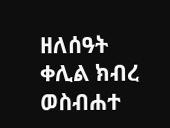ዘለሰዓት ቀሊል ክብረ ወስብሐተ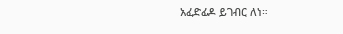አፈድፊዶ ይገብር ለነ።